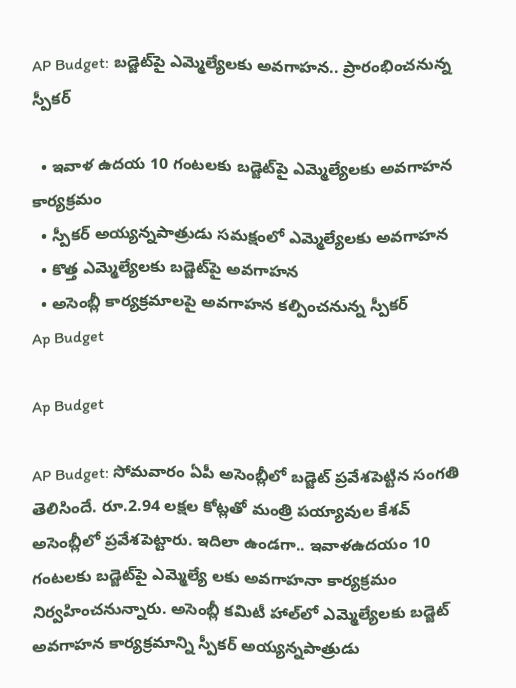AP Budget: బడ్జెట్‌పై ఎమ్మెల్యేలకు అవగాహన.. ప్రారంభించనున్న స్పీకర్

  • ఇవాళ ఉదయ 10 గంటలకు బడ్జెట్‌పై ఎమ్మెల్యేలకు అవగాహన కార్యక్రమం
  • స్పీకర్ అయ్యన్నపాత్రుడు సమక్షంలో ఎమ్మెల్యేలకు అవగాహన
  • కొత్త ఎమ్మెల్యేలకు బడ్జెట్‌పై అవగాహన
  • అసెంబ్లీ కార్యక్రమాలపై అవగాహన కల్పించనున్న స్పీకర్
Ap Budget

Ap Budget

AP Budget: సోమవారం ఏపీ అసెంబ్లీలో బడ్జెట్ ప్రవేశపెట్టిన సంగతి తెలిసిందే. రూ.2.94 లక్షల కోట్లతో మంత్రి పయ్యావుల కేశవ్ అసెంబ్లీలో ప్రవేశపెట్టారు. ఇదిలా ఉండగా.. ఇవాళ‌ఉదయం 10 గంటలకు బడ్జెట్‌పై ఎమ్మెల్యే లకు అవగాహనా కార్యక్రమం నిర్వహించనున్నారు. అసెంబ్లీ కమిటీ హాల్‌లో ఎమ్మెల్యేలకు బడ్జెట్‌ అవగాహన కార్యక్రమాన్ని స్పీకర్ అయ్యన్నపాత్రుడు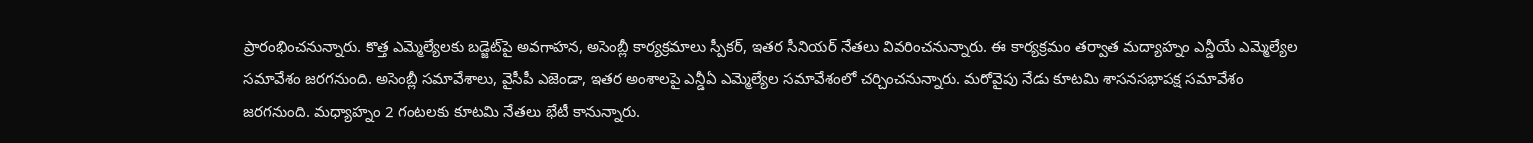ప్రారంభించనున్నారు. కొత్త ఎమ్మెల్యేలకు బడ్జెట్‌పై అవగాహన, అసెంబ్లీ కార్యక్రమాలు స్పీకర్, ఇతర సీనియర్ నేతలు వివరించనున్నారు. ఈ కార్యక్రమం తర్వాత మద్యాహ్నం ఎన్డీయే ఎమ్మెల్యేల సమావేశం జరగనుంది. అసెంబ్లీ సమావేశాలు, వైసీపీ ఎజెండా, ఇతర అంశాలపై ఎన్డీఏ ఎమ్మెల్యేల సమావేశంలో చర్చించనున్నారు. మరోవైపు నేడు కూటమి శాసనసభాపక్ష సమావేశం జరగనుంది. మధ్యాహ్నం 2 గంటలకు కూటమి నేతలు భేటీ కానున్నారు.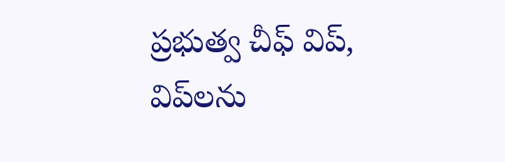ప్రభుత్వ చీఫ్ విప్, విప్‌లను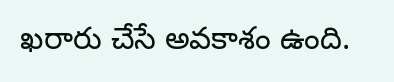ఖరారు చేసే అవకాశం ఉంది.